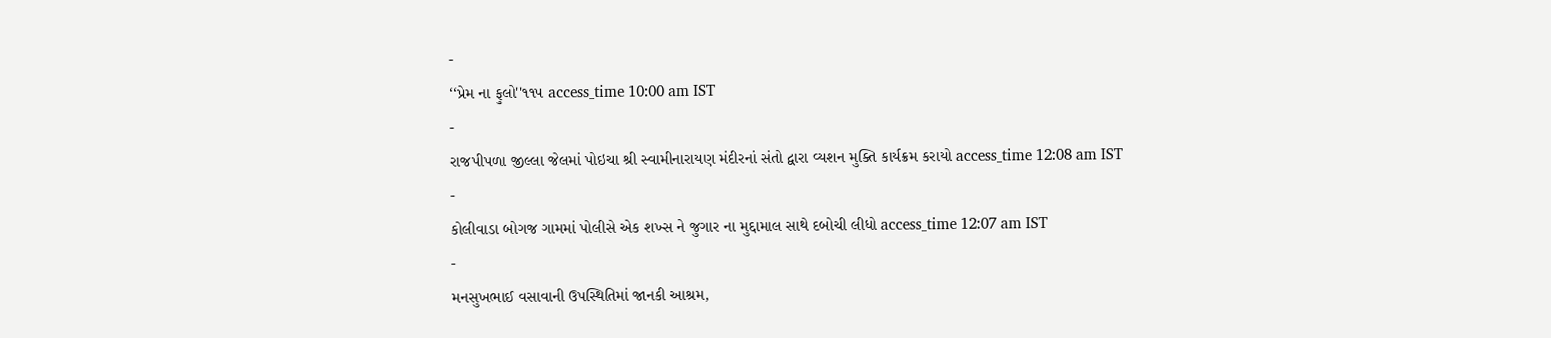-
‘‘પ્રેમ ના ફુલો''૧૧૫ access_time 10:00 am IST
-
રાજપીપળા જીલ્લા જેલમાં પોઇચા શ્રી સ્વામીનારાયણ મંદીરનાં સંતો દ્વારા વ્યશન મુક્તિ કાર્યક્રમ કરાયો access_time 12:08 am IST
-
કોલીવાડા બોગજ ગામમાં પોલીસે એક શખ્સ ને જુગાર ના મુદ્દામાલ સાથે દબોચી લીધો access_time 12:07 am IST
-
મનસુખભાઈ વસાવાની ઉપસ્થિતિમાં જાનકી આશ્રમ,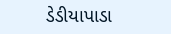ડેડીયાપાડા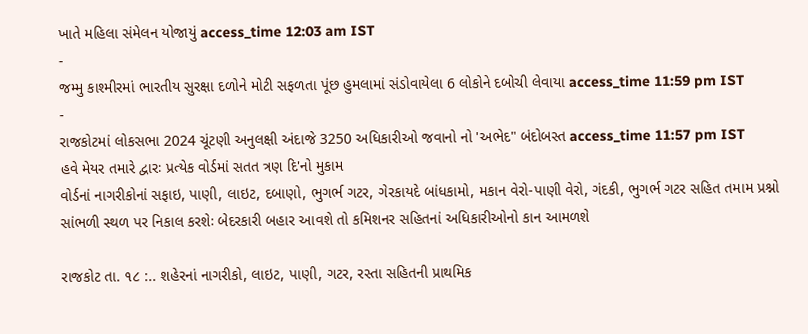ખાતે મહિલા સંમેલન યોજાયું access_time 12:03 am IST
-
જમ્મુ કાશ્મીરમાં ભારતીય સુરક્ષા દળોને મોટી સફળતા પૂંછ હુમલામાં સંડોવાયેલા 6 લોકોને દબોચી લેવાયા access_time 11:59 pm IST
-
રાજકોટમાં લોકસભા 2024 ચૂંટણી અનુલક્ષી અંદાજે 3250 અધિકારીઓ જવાનો નો 'અભેદ" બંદોબસ્ત access_time 11:57 pm IST
હવે મેયર તમારે દ્વારઃ પ્રત્યેક વોર્ડમાં સતત ત્રણ દિ'નો મુકામ
વોર્ડનાં નાગરીકોનાં સફાઇ, પાણી, લાઇટ, દબાણો, ભુગર્ભ ગટર, ગેરકાયદે બાંધકામો, મકાન વેરો-પાણી વેરો, ગંદકી, ભુગર્ભ ગટર સહિત તમામ પ્રશ્નો સાંભળી સ્થળ પર નિકાલ કરશેઃ બેદરકારી બહાર આવશે તો કમિશનર સહિતનાં અધિકારીઓનો કાન આમળશે

રાજકોટ તા. ૧૮ :.. શહેરનાં નાગરીકો, લાઇટ, પાણી, ગટર, રસ્તા સહિતની પ્રાથમિક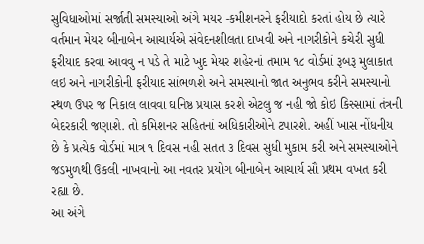સુવિધાઓમાં સર્જાતી સમસ્યાઓ અંગે મયર -કમીશનરને ફરીયાદો કરતાં હોય છે ત્યારે વર્તમાન મેયર બીનાબેન આચાર્યએ સંવેદનશીલતા દાખવી અને નાગરીકોને કચેરી સુધી ફરીયાદ કરવા આવવુ ન પડે તે માટે ખુદ મેયર શહેરનાં તમામ ૧૮ વોર્ડમાં રૂબરૂ મુલાકાત લઇ અને નાગરીકોની ફરીયાદ સાંભળશે અને સમસ્યાનો જાત અનુભવ કરીને સમસ્યાનો સ્થળ ઉપર જ નિકાલ લાવવા ઘનિષ્ઠ પ્રયાસ કરશે એટલુ જ નહી જો કોઇ કિસ્સામાં તંત્રની બેદરકારી જણાશે. તો કમિશનર સહિતનાં અધિકારીઓને ટપારશે. અહીં ખાસ નોંધનીય છે કે પ્રત્યેક વોર્ડમાં માત્ર ૧ દિવસ નહી સતત ૩ દિવસ સુધી મુકામ કરી અને સમસ્યાઓને જડમુળથી ઉકલી નાખવાનો આ નવતર પ્રયોગ બીનાબેન આચાર્ય સૌ પ્રથમ વખત કરી રહ્યા છે.
આ અંગે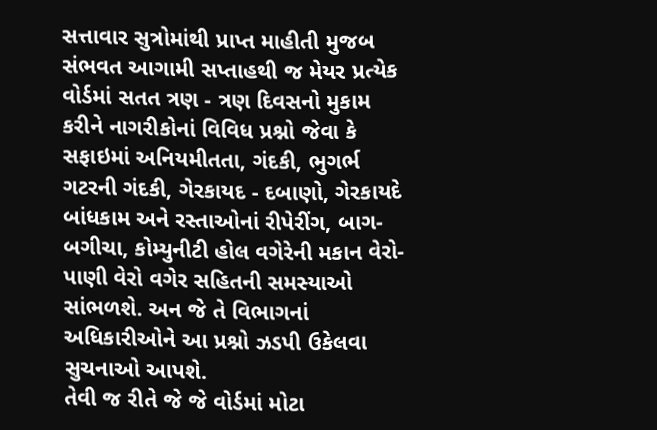સત્તાવાર સુત્રોમાંથી પ્રાપ્ત માહીતી મુજબ સંભવત આગામી સપ્તાહથી જ મેયર પ્રત્યેક વોર્ડમાં સતત ત્રણ - ત્રણ દિવસનો મુકામ કરીને નાગરીકોનાં વિવિધ પ્રશ્નો જેવા કે સફાઇમાં અનિયમીતતા, ગંદકી, ભુગર્ભ ગટરની ગંદકી, ગેરકાયદ - દબાણો, ગેરકાયદે બાંધકામ અને રસ્તાઓનાં રીપેરીંગ, બાગ-બગીચા, કોમ્યુનીટી હોલ વગેરેની મકાન વેરો-પાણી વેરો વગેર સહિતની સમસ્યાઓ સાંભળશે. અન જે તે વિભાગનાં અધિકારીઓને આ પ્રશ્નો ઝડપી ઉકેલવા સુચનાઓ આપશે.
તેવી જ રીતે જે જે વોર્ડમાં મોટા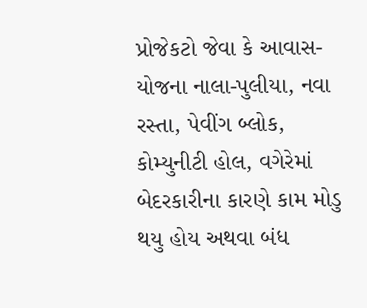પ્રોજેકટો જેવા કે આવાસ-યોજના નાલા-પુલીયા, નવા રસ્તા, પેવીંગ બ્લોક, કોમ્યુનીટી હોલ, વગેરેમાં બેદરકારીના કારણે કામ મોડુ થયુ હોય અથવા બંધ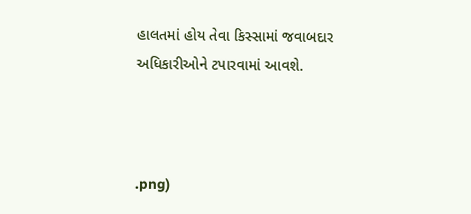હાલતમાં હોય તેવા કિસ્સામાં જવાબદાર અધિકારીઓને ટપારવામાં આવશે.



.png)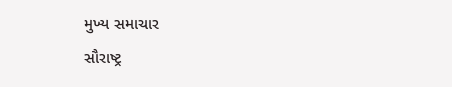મુખ્ય સમાચાર
સૌરાષ્ટ્ર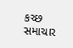કચ્છ
સમાચાર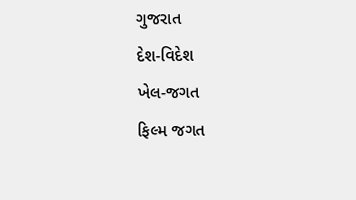ગુજરાત
દેશ-વિદેશ
ખેલ-જગત
ફિલ્મ જગત